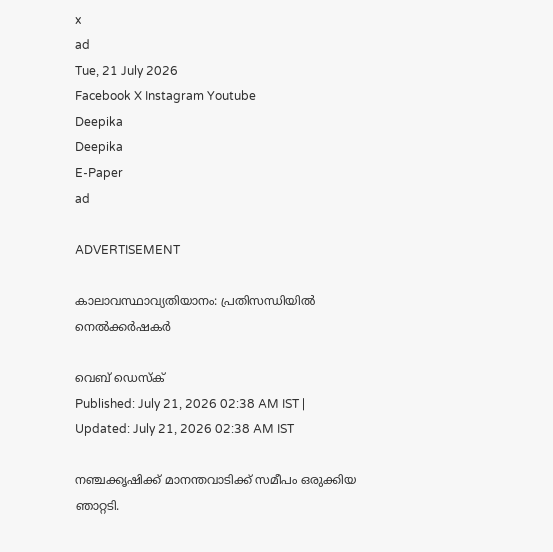x
ad
Tue, 21 July 2026
Facebook X Instagram Youtube
Deepika
Deepika
E-Paper
ad

ADVERTISEMENT

കാലാവസ്ഥാവ്യതിയാനം: പ്രതിസന്ധിയില്‍ നെല്‍ക്കര്‍ഷകര്‍

വെബ് ഡെസ്ക്
Published: July 21, 2026 02:38 AM IST | Updated: July 21, 2026 02:38 AM IST

നഞ്ചക്കൃഷിക്ക് മാനന്തവാടിക്ക് സമീപം ഒരുക്കിയ ഞാറ്റടി.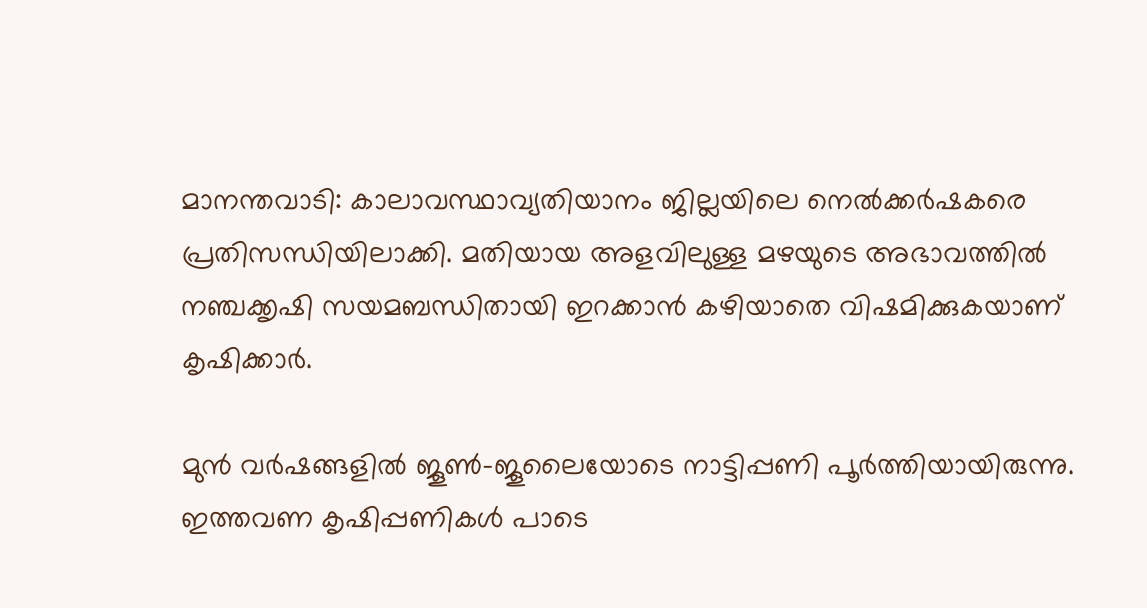മാനന്തവാടി: കാലാവസ്ഥാവ്യതിയാനം ജില്ലയിലെ നെല്‍ക്കര്‍ഷകരെ പ്രതിസന്ധിയിലാക്കി. മതിയായ അളവിലുള്ള മഴയുടെ അഭാവത്തില്‍ നഞ്ചക്കൃഷി സയമബന്ധിതായി ഇറക്കാന്‍ കഴിയാതെ വിഷമിക്കുകയാണ് കൃഷിക്കാര്‍.

മുന്‍ വര്‍ഷങ്ങളില്‍ ജൂണ്‍-ജൂലൈയോടെ നാട്ടിപ്പണി പൂര്‍ത്തിയായിരുന്നു. ഇത്തവണ കൃഷിപ്പണികള്‍ പാടെ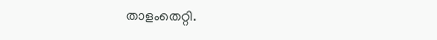താളംതെറ്റി.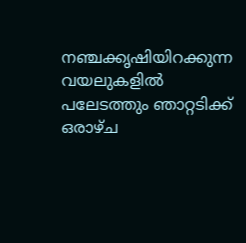നഞ്ചക്കൃഷിയിറക്കുന്ന വയലുകളില്‍ പലേടത്തും ഞാറ്റടിക്ക് ഒരാഴ്ച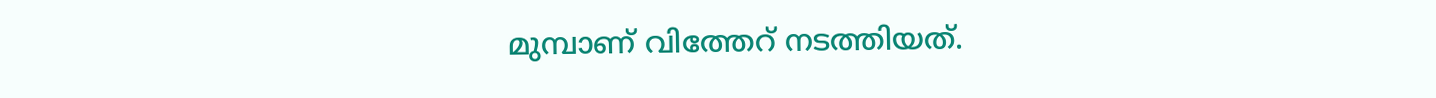മുമ്പാണ് വിത്തേറ് നടത്തിയത്.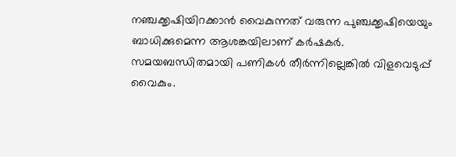നഞ്ചക്കൃഷിയിറക്കാന്‍ വൈകുന്നത് വരുന്ന പുഞ്ചക്കൃഷിയെയും ബാധിക്കുമെന്ന ആശങ്കയിലാണ് കര്‍ഷകര്‍. സമയബന്ധിതമായി പണികള്‍ തീര്‍ന്നില്ലെങ്കില്‍ വിളവെടുപ്പ് വൈകും.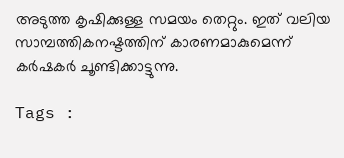അടുത്ത കൃഷിക്കുള്ള സമയം തെറ്റും. ഇത് വലിയ സാമ്പത്തികനഷ്ടത്തിന് കാരണമാകുമെന്ന് കര്‍ഷകര്‍ ചൂണ്ടിക്കാട്ടുന്നു.

Tags :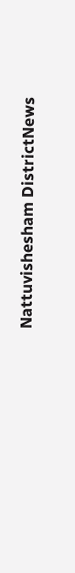Nattuvishesham DistrictNews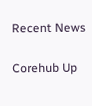Recent News

Corehub Up